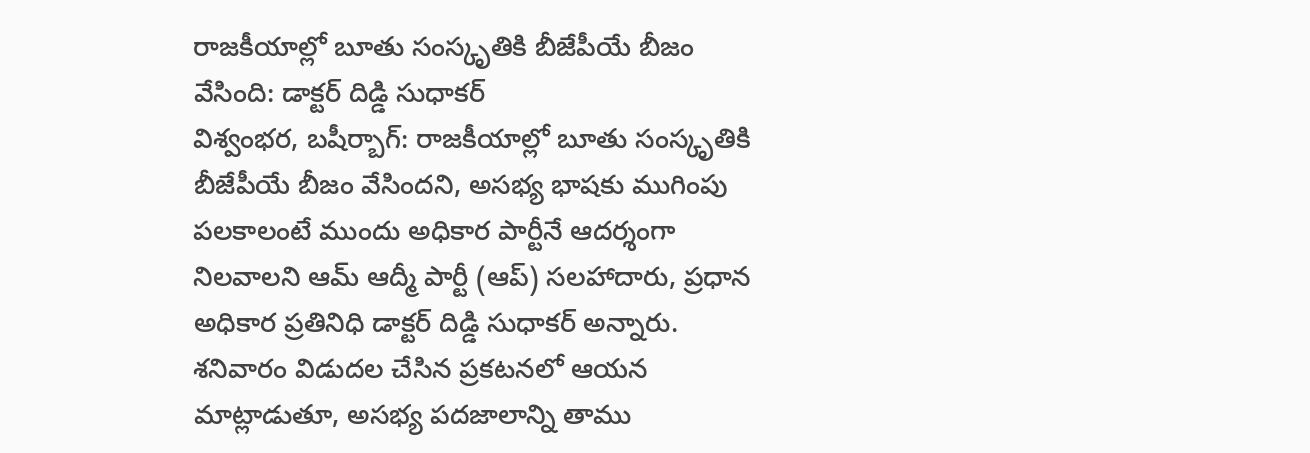రాజకీయాల్లో బూతు సంస్కృతికి బీజేపీయే బీజం వేసింది: డాక్టర్ దిడ్డి సుధాకర్
విశ్వంభర, బషీర్బాగ్: రాజకీయాల్లో బూతు సంస్కృతికి బీజేపీయే బీజం వేసిందని, అసభ్య భాషకు ముగింపు పలకాలంటే ముందు అధికార పార్టీనే ఆదర్శంగా నిలవాలని ఆమ్ ఆద్మీ పార్టీ (ఆప్) సలహాదారు, ప్రధాన అధికార ప్రతినిధి డాక్టర్ దిడ్డి సుధాకర్ అన్నారు. శనివారం విడుదల చేసిన ప్రకటనలో ఆయన మాట్లాడుతూ, అసభ్య పదజాలాన్ని తాము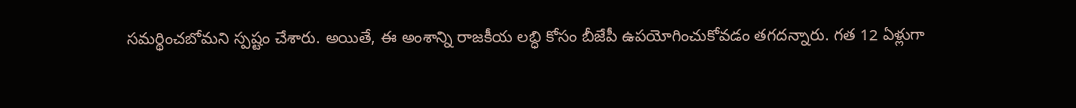సమర్థించబోమని స్పష్టం చేశారు. అయితే, ఈ అంశాన్ని రాజకీయ లబ్ధి కోసం బీజేపీ ఉపయోగించుకోవడం తగదన్నారు. గత 12 ఏళ్లుగా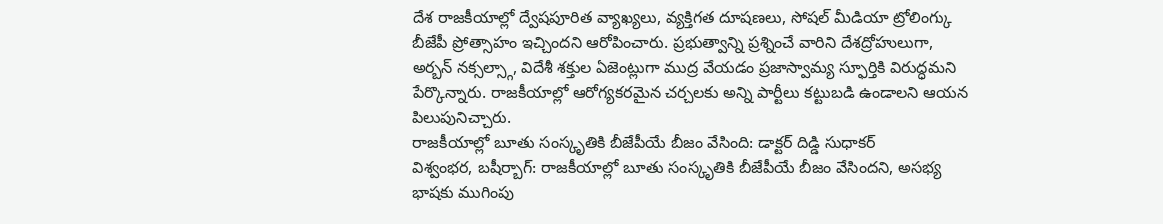దేశ రాజకీయాల్లో ద్వేషపూరిత వ్యాఖ్యలు, వ్యక్తిగత దూషణలు, సోషల్ మీడియా ట్రోలింగ్కు బీజేపీ ప్రోత్సాహం ఇచ్చిందని ఆరోపించారు. ప్రభుత్వాన్ని ప్రశ్నించే వారిని దేశద్రోహులుగా, అర్బన్ నక్సల్స్గా, విదేశీ శక్తుల ఏజెంట్లుగా ముద్ర వేయడం ప్రజాస్వామ్య స్ఫూర్తికి విరుద్ధమని పేర్కొన్నారు. రాజకీయాల్లో ఆరోగ్యకరమైన చర్చలకు అన్ని పార్టీలు కట్టుబడి ఉండాలని ఆయన పిలుపునిచ్చారు.
రాజకీయాల్లో బూతు సంస్కృతికి బీజేపీయే బీజం వేసింది: డాక్టర్ దిడ్డి సుధాకర్
విశ్వంభర, బషీర్బాగ్: రాజకీయాల్లో బూతు సంస్కృతికి బీజేపీయే బీజం వేసిందని, అసభ్య భాషకు ముగింపు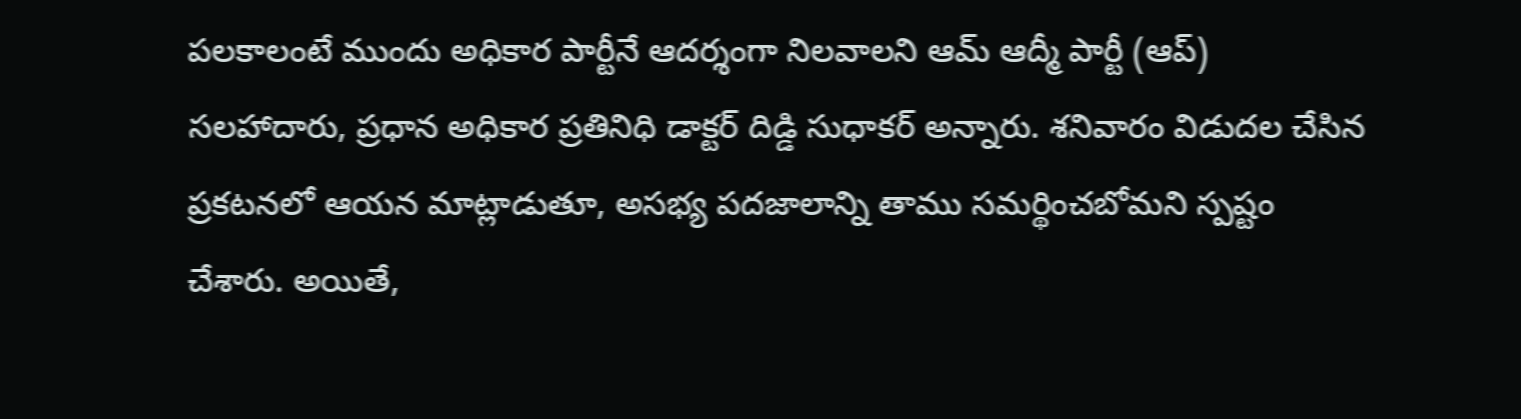పలకాలంటే ముందు అధికార పార్టీనే ఆదర్శంగా నిలవాలని ఆమ్ ఆద్మీ పార్టీ (ఆప్) సలహాదారు, ప్రధాన అధికార ప్రతినిధి డాక్టర్ దిడ్డి సుధాకర్ అన్నారు. శనివారం విడుదల చేసిన ప్రకటనలో ఆయన మాట్లాడుతూ, అసభ్య పదజాలాన్ని తాము సమర్థించబోమని స్పష్టం చేశారు. అయితే,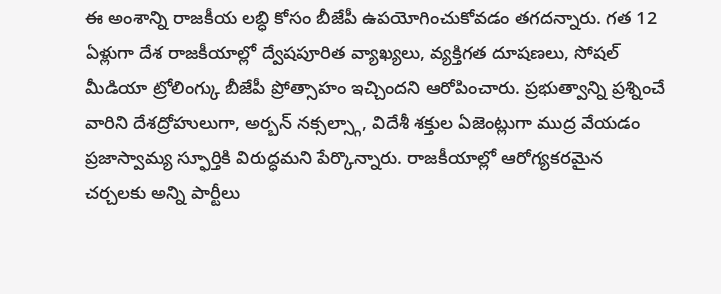ఈ అంశాన్ని రాజకీయ లబ్ధి కోసం బీజేపీ ఉపయోగించుకోవడం తగదన్నారు. గత 12 ఏళ్లుగా దేశ రాజకీయాల్లో ద్వేషపూరిత వ్యాఖ్యలు, వ్యక్తిగత దూషణలు, సోషల్ మీడియా ట్రోలింగ్కు బీజేపీ ప్రోత్సాహం ఇచ్చిందని ఆరోపించారు. ప్రభుత్వాన్ని ప్రశ్నించే వారిని దేశద్రోహులుగా, అర్బన్ నక్సల్స్గా, విదేశీ శక్తుల ఏజెంట్లుగా ముద్ర వేయడం ప్రజాస్వామ్య స్ఫూర్తికి విరుద్ధమని పేర్కొన్నారు. రాజకీయాల్లో ఆరోగ్యకరమైన చర్చలకు అన్ని పార్టీలు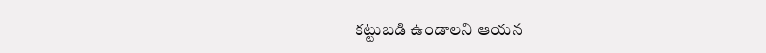కట్టుబడి ఉండాలని ఆయన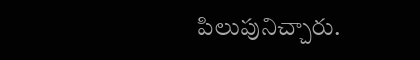పిలుపునిచ్చారు.